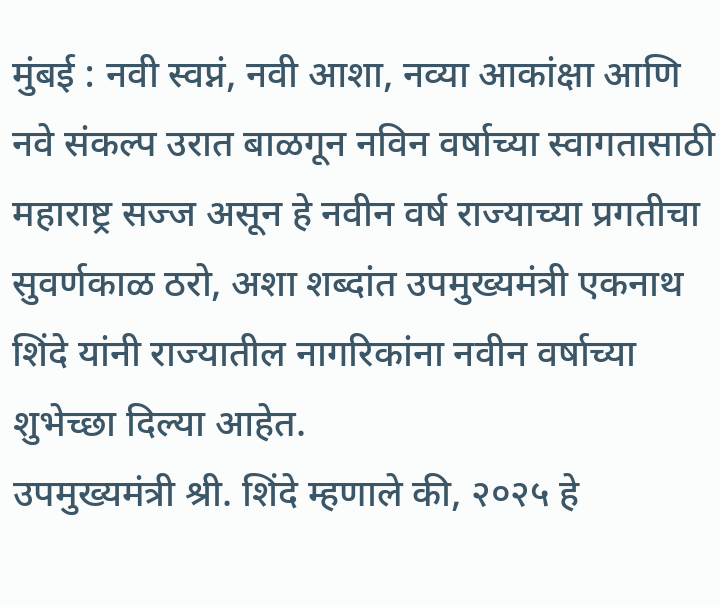मुंबई : नवी स्वप्नं, नवी आशा, नव्या आकांक्षा आणि नवे संकल्प उरात बाळगून नविन वर्षाच्या स्वागतासाठी महाराष्ट्र सज्ज असून हे नवीन वर्ष राज्याच्या प्रगतीचा सुवर्णकाळ ठरो, अशा शब्दांत उपमुख्यमंत्री एकनाथ शिंदे यांनी राज्यातील नागरिकांना नवीन वर्षाच्या शुभेच्छा दिल्या आहेत.
उपमुख्यमंत्री श्री. शिंदे म्हणाले की, २०२५ हे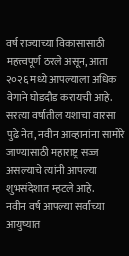वर्ष राज्याच्या विकासासाठी महत्त्वपूर्ण ठरले असून, आता २०२६ मध्ये आपल्याला अधिक वेगाने घोडदौड करायची आहे. सरत्या वर्षातील यशाचा वारसा पुढे नेत, नवीन आव्हानांना सामोरे जाण्यासाठी महाराष्ट्र सज्ज असल्याचे त्यांनी आपल्या शुभसंदेशात म्हटले आहे.
नवीन वर्ष आपल्या सर्वांच्या आयुष्यात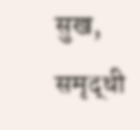सुख, समृद्धी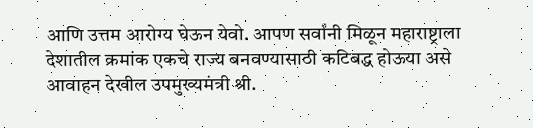आणि उत्तम आरोग्य घेऊन येवो. आपण सर्वांनी मिळून महाराष्ट्राला देशातील क्रमांक एकचे राज्य बनवण्यासाठी कटिबद्ध होऊया असे आवाहन देखील उपमुख्यमंत्री श्री.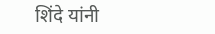शिंदे यांनी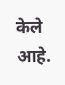केले आहे.